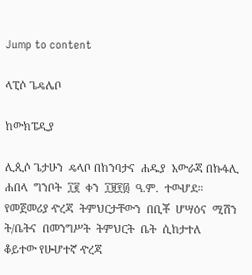Jump to content

ላፒሶ ጌዴሌቦ

ከውክፔዲያ

ሊጲሶ ጌታሁን  ዴላቦ በከንባታና  ሐዱያ  አውራጃ በኩፋሊ  ሐበላ  ግንቦት  ፲፪  ቀን  ፲፱፻፴  ዓ.ም.  ተወሇደ። የመጀመሪያ ዯረጃ  ትምህርታቸውን  በቢቾ  ሆሣዕና  ሚሽን ት/ቤትና  በመንግሥት  ትምህርት  ቤት  ሲከታተለ  ቆይተው የሁሇተኛ ዯረጃ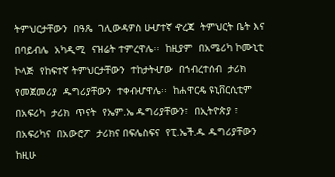ትምህርታቸውን  በዓጼ  ገሊውዳዎስ ሁሇተኛ ዯረጃ  ትምህርት ቤት እና በባይብሌ  አካዲሚ  ናዝሬት ተምረዋሌ፡፡  ከዚያም  በአሜሪካ ኮሙኒቲ  ኮላጅ  የከፍተኛ ትምህርታቸውን  ተከታትሇው  በኀብረተሰብ  ታሪክ የመጀመሪያ  ዱግሪያቸውን  ተቀብሇዋሌ፡፡  ከሐዋርዴ ዩኒቨርሲቲም  በአፍሪካ  ታሪክ  ጥናት  የኤም.ኤ ዱግሪያቸውን፣  በኢትዮጵያ ፣ በአፍሪካና  በአውሮፖ  ታሪክና በፍሌስፍና  የፒ.ኤች.ዱ ዱግሪያቸውን  ከዚሁ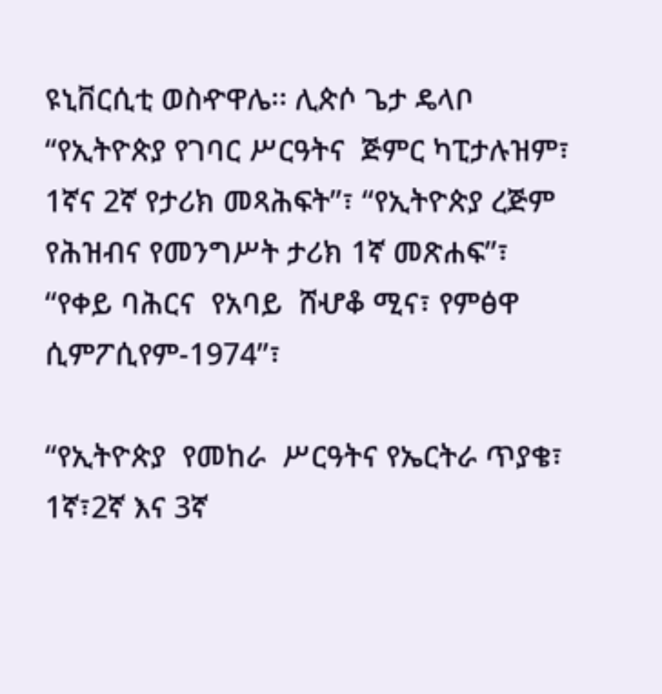ዩኒቨርሲቲ ወስዯዋሌ፡፡ ሊጵሶ ጌታ ዴላቦ “የኢትዮጵያ የገባር ሥርዓትና  ጅምር ካፒታሉዝም፣ 1ኛና 2ኛ የታሪክ መጻሕፍት”፣ “የኢትዮጵያ ረጅም የሕዝብና የመንግሥት ታሪክ 1ኛ መጽሐፍ”፣ “የቀይ ባሕርና  የአባይ  ሸሇቆ ሚና፣ የምፅዋ ሲምፖሲየም-1974”፣

“የኢትዮጵያ  የመከራ  ሥርዓትና የኤርትራ ጥያቄ፣ 1ኛ፣2ኛ እና 3ኛ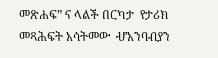መጽሐፍ” ና ላልች በርካታ  የታሪክ  መጻሕፍት አሳትመው  ሇአንባብያን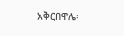አቅርበዋሌ፡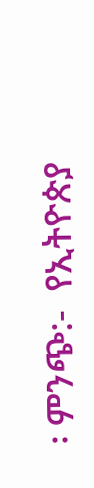፡ ምንጭ:-  የኢትዮጵያ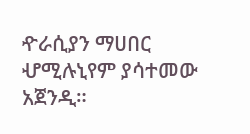ዯራሲያን ማሀበር ሇሚሉኒየም ያሳተመው አጀንዲ።